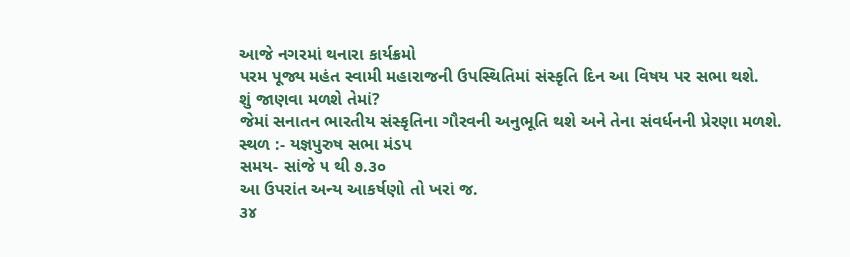આજે નગરમાં થનારા કાર્યક્રમો
પરમ પૂજ્ય મહંત સ્વામી મહારાજની ઉપસ્થિતિમાં સંસ્કૃતિ દિન આ વિષય પર સભા થશે.
શું જાણવા મળશે તેમાં?
જેમાં સનાતન ભારતીય સંસ્કૃતિના ગૌરવની અનુભૂતિ થશે અને તેના સંવર્ધનની પ્રેરણા મળશે.
સ્થળ :- યજ્ઞપુરુષ સભા મંડપ
સમય- સાંજે ૫ થી ૭.૩૦
આ ઉપરાંત અન્ય આકર્ષણો તો ખરાં જ.
૩૪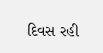દિવસ રહી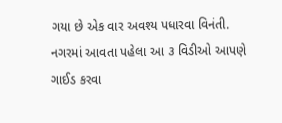ગયા છે એક વાર અવશ્ય પધારવા વિનંતી.
નગરમાં આવતા પહેલા આ ૩ વિડીઓ આપણે ગાઈડ કરવા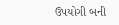ઉપયોગી બની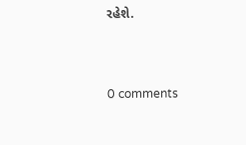રહેશે.



0 comments